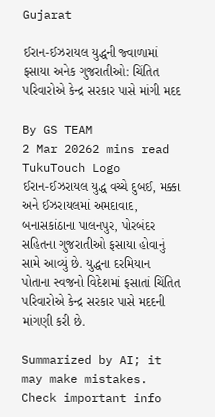Gujarat

ઈરાન-ઈઝરાયલ યુદ્ધની જ્વાળામાં ફસાયા અનેક ગુજરાતીઓ: ચિંતિત પરિવારોએ કેન્દ્ર સરકાર પાસે માંગી મદદ

By GS TEAM
2 Mar 20262 mins read
TukuTouch Logo
ઈરાન-ઈઝરાયલ યુદ્ધ વચ્ચે દુબઈ, મક્કા અને ઈઝરાયલમાં અમદાવાદ, બનાસકાંઠાના પાલનપુર, પોરબંદર સહિતના ગુજરાતીઓ ફસાયા હોવાનું સામે આવ્યું છે. યુદ્ધના દરમિયાન પોતાના સ્વજનો વિદેશમાં ફસાતાં ચિંતિત પરિવારોએ કેન્દ્ર સરકાર પાસે મદદની માંગણી કરી છે.

Summarized by AI; it may make mistakes. Check important info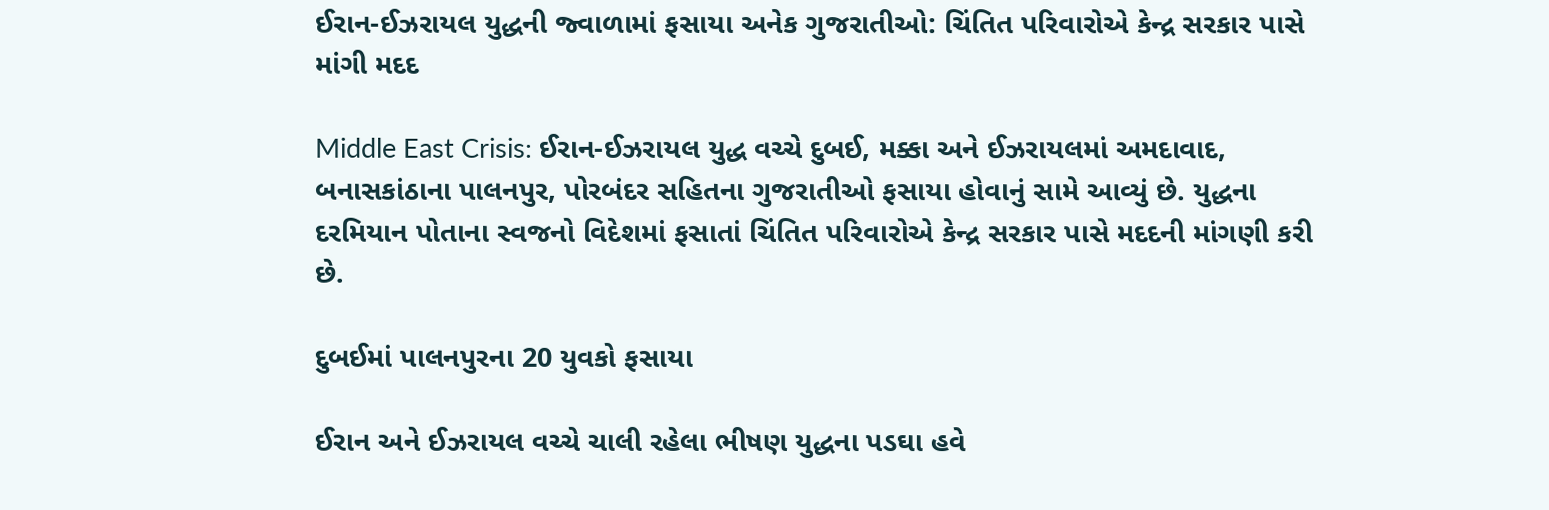ઈરાન-ઈઝરાયલ યુદ્ધની જ્વાળામાં ફસાયા અનેક ગુજરાતીઓ: ચિંતિત પરિવારોએ કેન્દ્ર સરકાર પાસે માંગી મદદ

Middle East Crisis: ઈરાન-ઈઝરાયલ યુદ્ધ વચ્ચે દુબઈ, મક્કા અને ઈઝરાયલમાં અમદાવાદ, બનાસકાંઠાના પાલનપુર, પોરબંદર સહિતના ગુજરાતીઓ ફસાયા હોવાનું સામે આવ્યું છે. યુદ્ધના દરમિયાન પોતાના સ્વજનો વિદેશમાં ફસાતાં ચિંતિત પરિવારોએ કેન્દ્ર સરકાર પાસે મદદની માંગણી કરી છે.

દુબઈમાં પાલનપુરના 20 યુવકો ફસાયા

ઈરાન અને ઈઝરાયલ વચ્ચે ચાલી રહેલા ભીષણ યુદ્ધના પડઘા હવે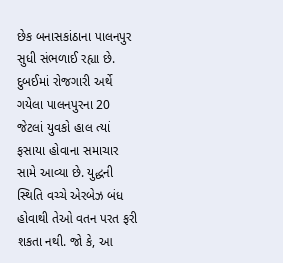છેક બનાસકાંઠાના પાલનપુર સુધી સંભળાઈ રહ્યા છે. દુબઈમાં રોજગારી અર્થે ગયેલા પાલનપુરના 20 જેટલાં યુવકો હાલ ત્યાં ફસાયા હોવાના સમાચાર સામે આવ્યા છે. યુદ્ધની સ્થિતિ વચ્ચે એરબેઝ બંધ હોવાથી તેઓ વતન પરત ફરી શકતા નથી. જો કે, આ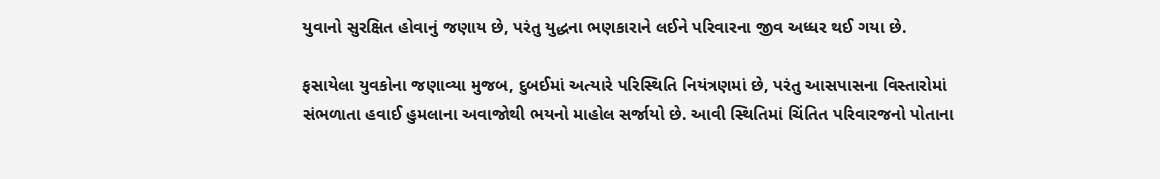યુવાનો સુરક્ષિત હોવાનું જણાય છે, પરંતુ યુદ્ધના ભણકારાને લઈને પરિવારના જીવ અધ્ધર થઈ ગયા છે.

ફસાયેલા યુવકોના જણાવ્યા મુજબ, દુબઈમાં અત્યારે પરિસ્થિતિ નિયંત્રણમાં છે, પરંતુ આસપાસના વિસ્તારોમાં સંભળાતા હવાઈ હુમલાના અવાજોથી ભયનો માહોલ સર્જાયો છે. આવી સ્થિતિમાં ચિંતિત પરિવારજનો પોતાના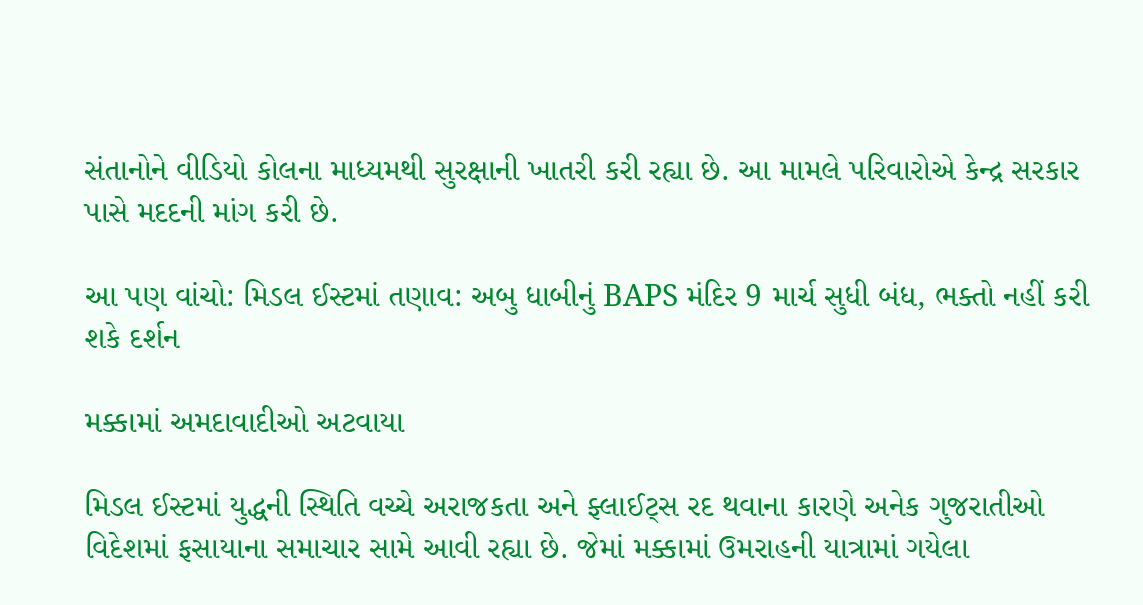સંતાનોને વીડિયો કોલના માધ્યમથી સુરક્ષાની ખાતરી કરી રહ્યા છે. આ મામલે પરિવારોએ કેન્દ્ર સરકાર પાસે મદદની માંગ કરી છે.

આ પણ વાંચો: મિડલ ઈસ્ટમાં તણાવ: અબુ ધાબીનું BAPS મંદિર 9 માર્ચ સુધી બંધ, ભક્તો નહીં કરી શકે દર્શન

મક્કામાં અમદાવાદીઓ અટવાયા

મિડલ ઈસ્ટમાં યુદ્ધની સ્થિતિ વચ્ચે અરાજકતા અને ફ્લાઈટ્સ રદ થવાના કારણે અનેક ગુજરાતીઓ વિદેશમાં ફસાયાના સમાચાર સામે આવી રહ્યા છે. જેમાં મક્કામાં ઉમરાહની યાત્રામાં ગયેલા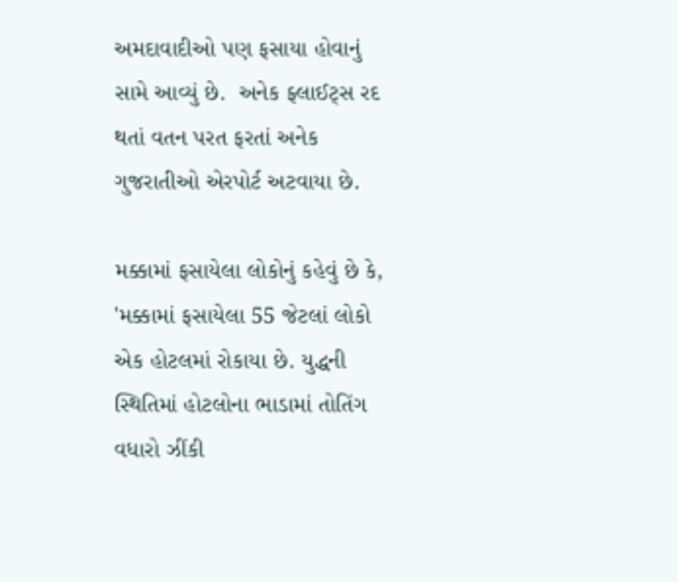અમદાવાદીઓ પણ ફસાયા હોવાનું સામે આવ્યું છે.  અનેક ફ્લાઈટ્સ રદ થતાં વતન પરત ફરતાં અનેક ગુજરાતીઓ એરપોર્ટ અટવાયા છે.

મક્કામાં ફસાયેલા લોકોનું કહેવું છે કે, 'મક્કામાં ફસાયેલા 55 જેટલાં લોકો એક હોટલમાં રોકાયા છે. યુદ્ધની સ્થિતિમાં હોટલોના ભાડામાં તોતિંગ વધારો ઝીંકી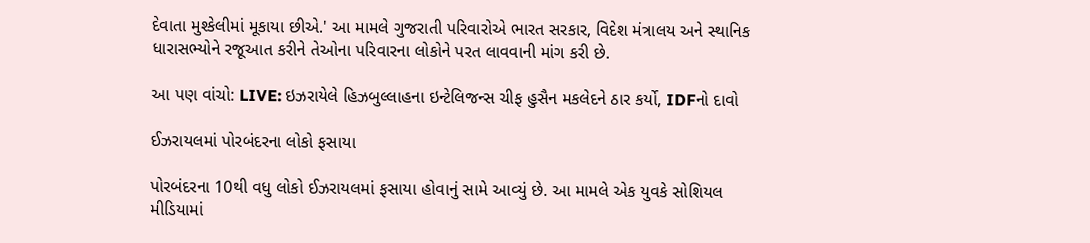દેવાતા મુશ્કેલીમાં મૂકાયા છીએ.' આ મામલે ગુજરાતી પરિવારોએ ભારત સરકાર, વિદેશ મંત્રાલય અને સ્થાનિક ધારાસભ્યોને રજૂઆત કરીને તેઓના પરિવારના લોકોને પરત લાવવાની માંગ કરી છે.

આ પણ વાંચો: LIVE: ઇઝરાયેલે હિઝબુલ્લાહના ઇન્ટેલિજન્સ ચીફ હુસૈન મકલેદને ઠાર કર્યો, IDFનો દાવો

ઈઝરાયલમાં પોરબંદરના લોકો ફસાયા

પોરબંદરના 10થી વધુ લોકો ઈઝરાયલમાં ફસાયા હોવાનું સામે આવ્યું છે. આ મામલે એક યુવકે સોશિયલ મીડિયામાં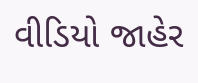વીડિયો જાહેર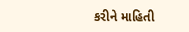કરીને માહિતી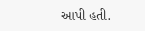આપી હતી.